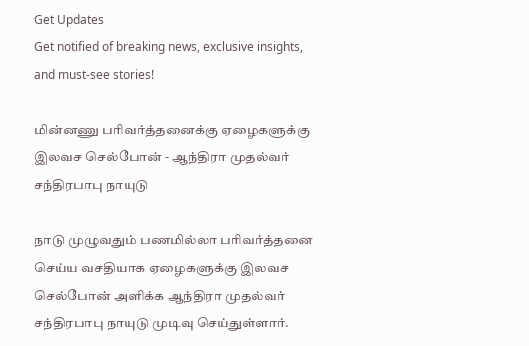Get Updates
Get notified of breaking news, exclusive insights, and must-see stories!

மின்னணு பரிவர்த்தனைக்கு ஏழைகளுக்கு இலவச செல்போன் - ஆந்திரா முதல்வர் சந்திரபாபு நாயுடு

நாடு முழுவதும் பணமில்லா பரிவர்த்தனை செய்ய வசதியாக ஏழைகளுக்கு இலவச செல்போன் அளிக்க ஆந்திரா முதல்வர் சந்திரபாபு நாயுடு முடிவு செய்துள்ளார்.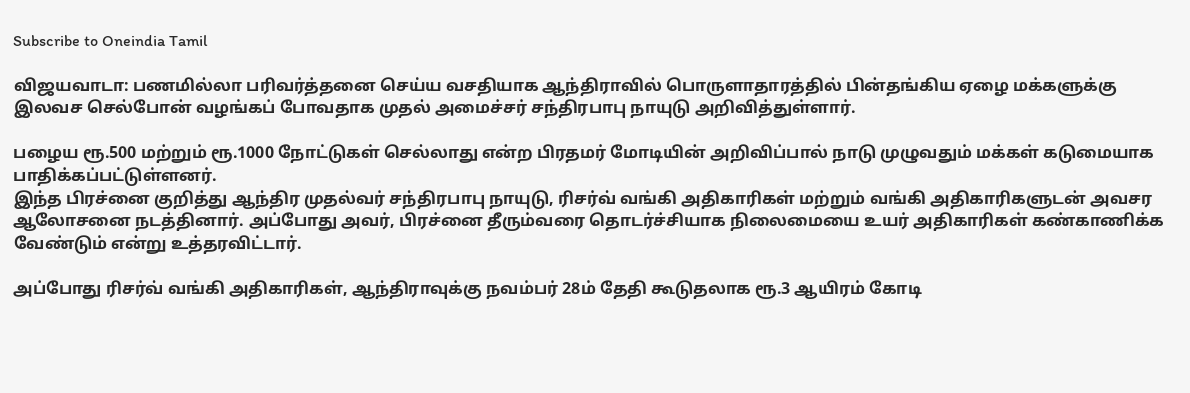Subscribe to Oneindia Tamil

விஜயவாடா: பணமில்லா பரிவர்த்தனை செய்ய வசதியாக ஆந்திராவில் பொருளாதாரத்தில் பின்தங்கிய ஏழை மக்களுக்கு இலவச செல்போன் வழங்கப் போவதாக முதல் அமைச்சர் சந்திரபாபு நாயுடு அறிவித்துள்ளார்.

பழைய ரூ.500 மற்றும் ரூ.1000 நோட்டுகள் செல்லாது என்ற பிரதமர் மோடியின் அறிவிப்பால் நாடு முழுவதும் மக்கள் கடுமையாக பாதிக்கப்பட்டுள்ளனர்.
இந்த பிரச்னை குறித்து ஆந்திர முதல்வர் சந்திரபாபு நாயுடு, ரிசர்வ் வங்கி அதிகாரிகள் மற்றும் வங்கி அதிகாரிகளுடன் அவசர ஆலோசனை நடத்தினார். அப்போது அவர், பிரச்னை தீரும்வரை தொடர்ச்சியாக நிலைமையை உயர் அதிகாரிகள் கண்காணிக்க வேண்டும் என்று உத்தரவிட்டார்.

அப்போது ரிசர்வ் வங்கி அதிகாரிகள், ஆந்திராவுக்கு நவம்பர் 28ம் தேதி கூடுதலாக ரூ.3 ஆயிரம் கோடி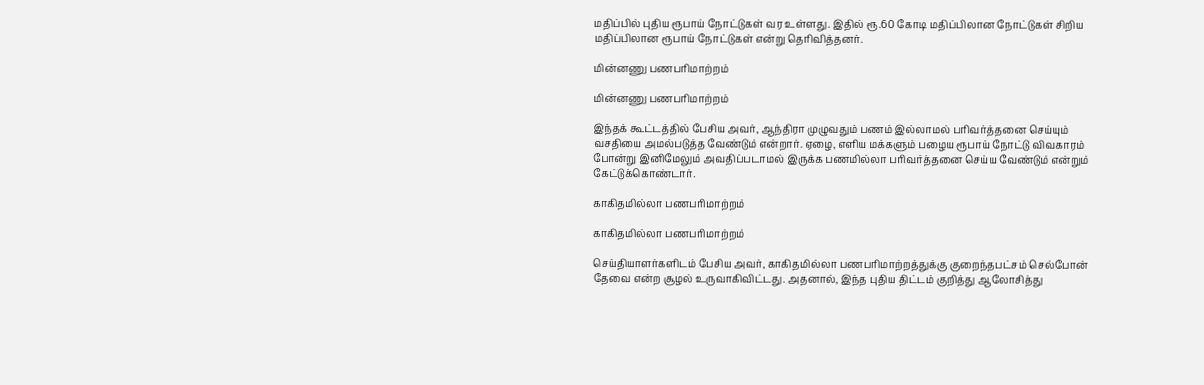மதிப்பில் புதிய ரூபாய் நோட்டுகள் வர உள்ளது. இதில் ரூ.60 கோடி மதிப்பிலான நோட்டுகள் சிறிய மதிப்பிலான ரூபாய் நோட்டுகள் என்று தெரிவித்தனர்.

மின்னணு பணபரிமாற்றம்

மின்னணு பணபரிமாற்றம்

இந்தக் கூட்டத்தில் பேசிய அவர், ஆந்திரா முழுவதும் பணம் இல்லாமல் பரிவர்த்தனை செய்யும் வசதியை அமல்படுத்த வேண்டும் என்றார். ஏழை, எளிய மக்களும் பழைய ரூபாய் நோட்டு விவகாரம் போன்று இனிமேலும் அவதிப்படாமல் இருக்க பணமில்லா பரிவர்த்தனை செய்ய வேண்டும் என்றும் கேட்டுக்கொண்டார்.

காகிதமில்லா பணபரிமாற்றம்

காகிதமில்லா பணபரிமாற்றம்

செய்தியாளர்களிடம் பேசிய அவர், காகிதமில்லா பணபரிமாற்றத்துக்கு குறைந்தபட்சம் செல்போன் தேவை என்ற சூழல் உருவாகிவிட்டது. அதனால், இந்த புதிய திட்டம் குறித்து ஆலோசித்து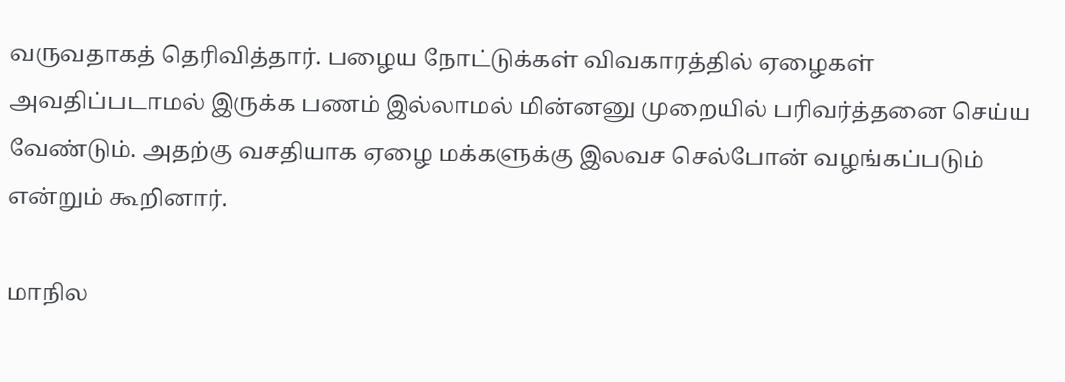வருவதாகத் தெரிவித்தார். பழைய நோட்டுக்கள் விவகாரத்தில் ஏழைகள் அவதிப்படாமல் இருக்க பணம் இல்லாமல் மின்னனு முறையில் பரிவர்த்தனை செய்ய வேண்டும். அதற்கு வசதியாக ஏழை மக்களுக்கு இலவச செல்போன் வழங்கப்படும் என்றும் கூறினார்.

மாநில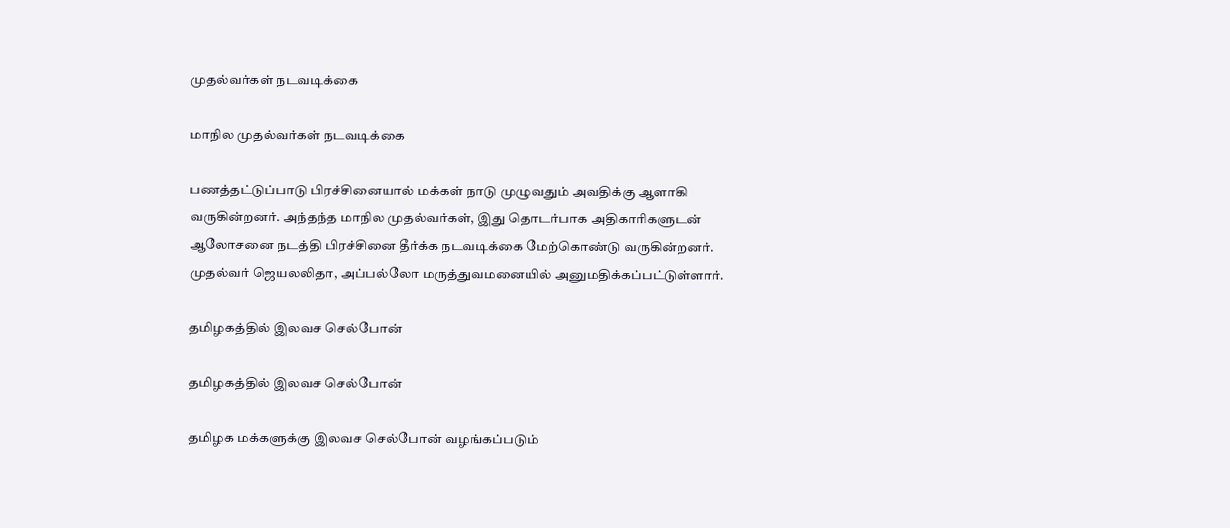முதல்வர்கள் நடவடிக்கை

மாநில முதல்வர்கள் நடவடிக்கை

பணத்தட்டுப்பாடு பிரச்சினையால் மக்கள் நாடு முழுவதும் அவதிக்கு ஆளாகி வருகின்றனர். அந்தந்த மாநில முதல்வர்கள், இது தொடர்பாக அதிகாரிகளுடன் ஆலோசனை நடத்தி பிரச்சினை தீர்க்க நடவடிக்கை மேற்கொண்டு வருகின்றனர். முதல்வர் ஜெயலலிதா, அப்பல்லோ மருத்துவமனையில் அனுமதிக்கப்பட்டுள்ளார்.

தமிழகத்தில் இலவச செல்போன்

தமிழகத்தில் இலவச செல்போன்

தமிழக மக்களுக்கு இலவச செல்போன் வழங்கப்படும்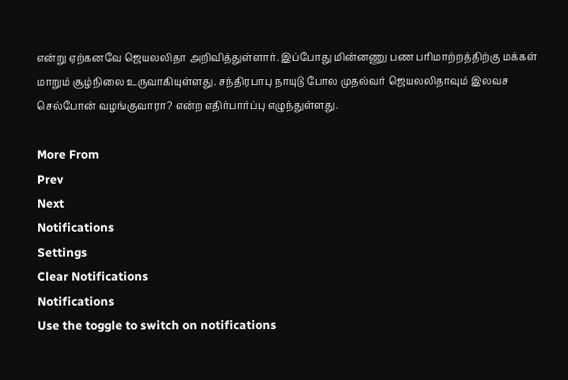என்று ஏற்கனவே ஜெயலலிதா அறிவித்துள்ளார். இப்போது மின்னணு பண பரிமாற்றத்திற்கு மக்கள் மாறும் சூழ்நிலை உருவாகியுள்ளது. சந்திரபாபு நாயுடு போல முதல்வர் ஜெயலலிதாவும் இலவச செல்போன் வழங்குவாரா? என்ற எதிர்பார்ப்பு எழுந்துள்ளது.

More From
Prev
Next
Notifications
Settings
Clear Notifications
Notifications
Use the toggle to switch on notifications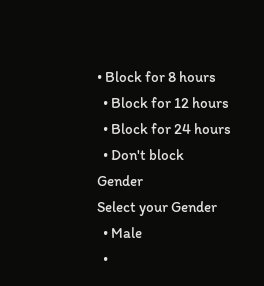• Block for 8 hours
  • Block for 12 hours
  • Block for 24 hours
  • Don't block
Gender
Select your Gender
  • Male
  •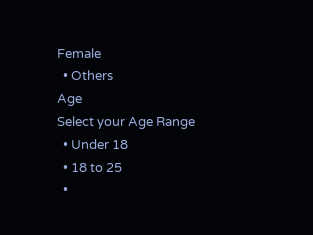Female
  • Others
Age
Select your Age Range
  • Under 18
  • 18 to 25
  •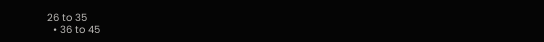26 to 35
  • 36 to 45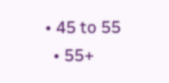• 45 to 55
  • 55+